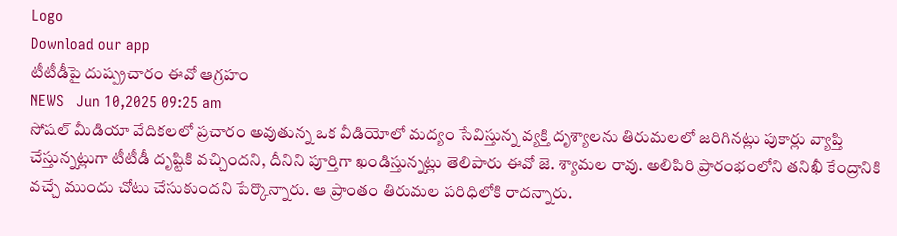Logo
Download our app
టీటీడీపై దుష్ప్ర‌చారం ఈవో ఆగ్ర‌హం
NEWS   Jun 10,2025 09:25 am
సోషల్ మీడియా వేదికలలో ప్రచారం అవుతున్న ఒక వీడియోలో మద్యం సేవిస్తున్న వ్యక్తి దృశ్యాలను తిరుమలలో జరిగిన‌ట్లు పుకార్లు వ్యాప్తి చేస్తున్నట్లుగా టీటీడీ దృష్టికి వచ్చింద‌ని, దీనిని పూర్తిగా ఖండిస్తున్న‌ట్లు తెలిపారు ఈవో జె. శ్యామ‌ల రావు. అలిపిరి ప్రారంభంలోని తనిఖీ కేంద్రానికి వచ్చే ముందు చోటు చేసుకుందని పేర్కొన్నారు. ఆ ప్రాంతం తిరుమల ప‌రిధిలోకి రాదన్నారు.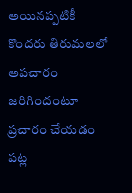అయిన‌ప్ప‌టికీ కొంద‌రు తిరుమ‌ల‌లో అప‌చారం జ‌రిగిందంటూ ప్ర‌చారం చేయ‌డం ప‌ట్ల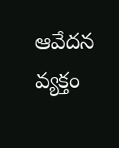ఆవేద‌న వ్య‌క్తం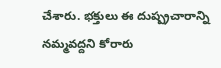చేశారు. భ‌క్తులు ఈ దుష్ప్ర‌చారాన్ని న‌మ్మ‌వ‌ద్ద‌ని కోరారు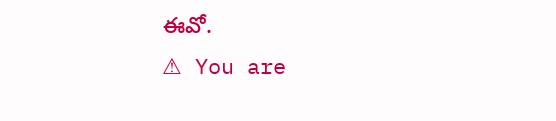ఈవో.
⚠ You are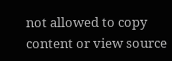not allowed to copy content or view source